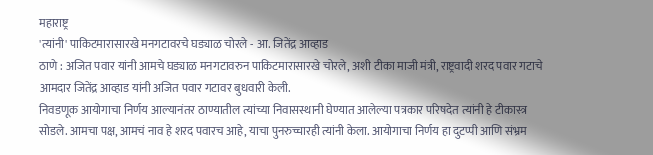महाराष्ट्र
'त्यांनी' पाकिटमारासारखे मनगटावरचे घड्याळ चोरले - आ. जितेंद्र आव्हाड
ठाणे : अजित पवार यांनी आमचे घड्याळ मनगटावरुन पाकिटमारासारखे चोरले, अशी टीका माजी मंत्री, राष्ट्रवादी शरद पवार गटाचे आमदार जितेंद्र आव्हाड यांनी अजित पवार गटावर बुधवारी केली.
निवडणूक आयोगाचा निर्णय आल्यानंतर ठाण्यातील त्यांच्या निवासस्थानी घेण्यात आलेल्या पत्रकार परिषदेत त्यांनी हे टीकास्त्र सोडले. आमचा पक्ष, आमचं नाव हे शरद पवारच आहे, याचा पुनरुच्चारही त्यांनी केला. आयोगाचा निर्णय हा दुटप्पी आणि संभ्रम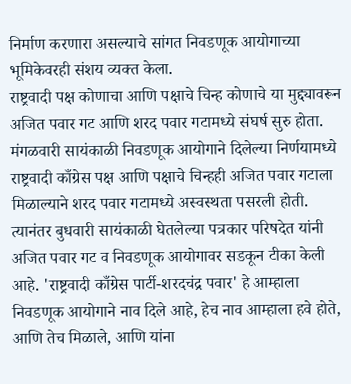निर्माण करणारा असल्याचे सांगत निवडणूक आयोगाच्या भूमिकेवरही संशय व्यक्त केला.
राष्ट्रवादी पक्ष कोणाचा आणि पक्षाचे चिन्ह कोणाचे या मुद्द्यावरून अजित पवार गट आणि शरद पवार गटामध्ये संघर्ष सुरु होता. मंगळवारी सायंकाळी निवडणूक आयोगाने दिलेल्या निर्णयामध्ये राष्ट्रवादी काँग्रेस पक्ष आणि पक्षाचे चिन्हही अजित पवार गटाला मिळाल्याने शरद पवार गटामध्ये अस्वस्थता पसरली होती. त्यानंतर बुधवारी सायंकाळी घेतलेल्या पत्रकार परिषदेत यांनी अजित पवार गट व निवडणूक आयोगावर सडकून टीका केली आहे. 'राष्ट्रवादी काँग्रेस पार्टी-शरदचंद्र पवार' हे आम्हाला निवडणूक आयोगाने नाव दिले आहे, हेच नाव आम्हाला हवे होते, आणि तेच मिळाले, आणि यांना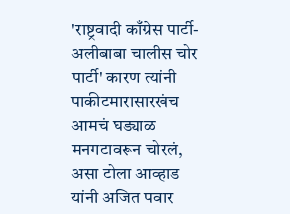'राष्ट्रवादी काँग्रेस पार्टी-अलीबाबा चालीस चोर पार्टी' कारण त्यांनी पाकीटमारासारखंच आमचं घड्याळ मनगटावरून चोरलं, असा टोला आव्हाड यांनी अजित पवार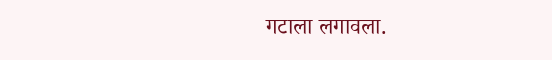गटाला लगावला.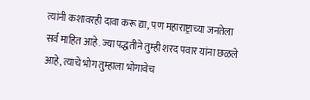त्यांनी कशावरही दावा करू द्या, पण महाराष्ट्राच्या जनतेला सर्व माहित आहे. ज्या पद्धतीने तुम्ही शरद पवार यांना छळले आहे, त्याचे भोग तुम्हाला भोगावेच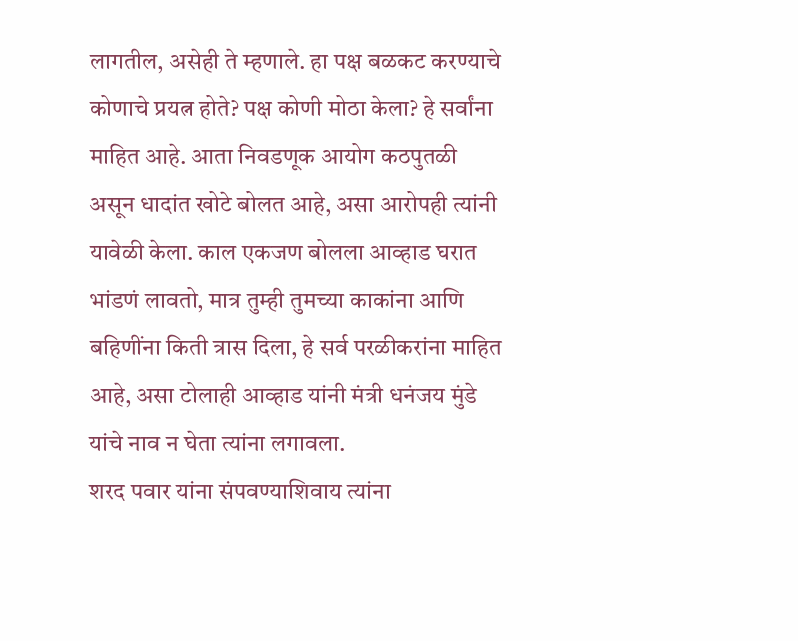लागतील, असेही ते म्हणाले. हा पक्ष बळकट करण्याचे कोणाचे प्रयत्न होते? पक्ष कोणी मोठा केला? हे सर्वांना माहित आहे. आता निवडणूक आयोग कठपुतळी असून धादांत खोटे बोलत आहे, असा आरोपही त्यांनी यावेळी केला. काल एकजण बोलला आव्हाड घरात भांडणं लावतो, मात्र तुम्ही तुमच्या काकांना आणि बहिणींना किती त्रास दिला, हे सर्व परळीकरांना माहित आहे, असा टोलाही आव्हाड यांनी मंत्री धनंजय मुंडे यांचे नाव न घेता त्यांना लगावला.
शरद पवार यांना संपवण्याशिवाय त्यांना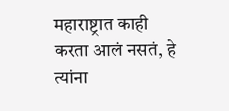महाराष्ट्रात काही करता आलं नसतं, हे त्यांना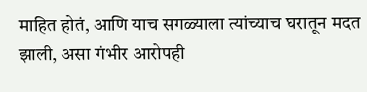माहित होतं, आणि याच सगळ्याला त्यांच्याच घरातून मदत झाली, असा गंभीर आरोपही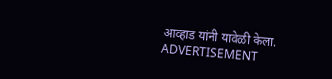आव्हाड यांनी यावेळी केला.
ADVERTISEMENT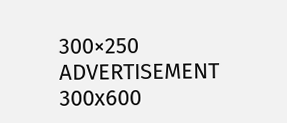300×250
ADVERTISEMENT 300x600